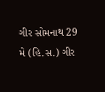ગીર સોમનાથ 29 મે (હિ.સ.) ગીર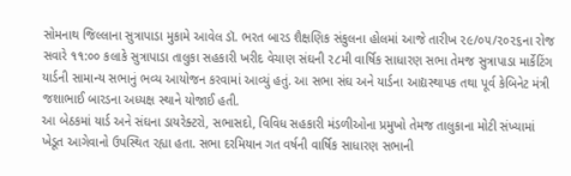સોમનાથ જિલ્લાના સુત્રાપાડા મુકામે આવેલ ડૉ. ભરત બારડ શૈક્ષણિક સંકુલના હોલમાં આજે તારીખ ૨૯/૦૫/૨૦૨૬ના રોજ સવારે ૧૧:૦૦ કલાકે સુત્રાપાડા તાલુકા સહકારી ખરીદ વેચાણ સંઘની ૨૮મી વાર્ષિક સાધારણ સભા તેમજ સુત્રાપાડા માર્કેટિંગ યાર્ડની સામાન્ય સભાનું ભવ્ય આયોજન કરવામાં આવ્યું હતું. આ સભા સંઘ અને યાર્ડના આદ્યસ્થાપક તથા પૂર્વ કેબિનેટ મંત્રી જશાભાઈ બારડના અધ્યક્ષ સ્થાને યોજાઈ હતી.
આ બેઠકમાં યાર્ડ અને સંઘના ડાયરેક્ટરો, સભાસદો, વિવિધ સહકારી મંડળીઓના પ્રમુખો તેમજ તાલુકાના મોટી સંખ્યામાં ખેડૂત આગેવાનો ઉપસ્થિત રહ્યા હતા. સભા દરમિયાન ગત વર્ષની વાર્ષિક સાધારણ સભાની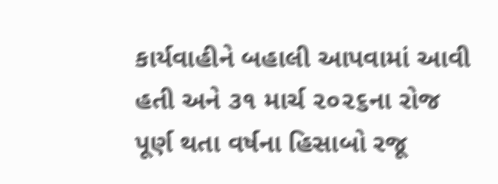કાર્યવાહીને બહાલી આપવામાં આવી હતી અને ૩૧ માર્ચ ૨૦૨૬ના રોજ પૂર્ણ થતા વર્ષના હિસાબો રજૂ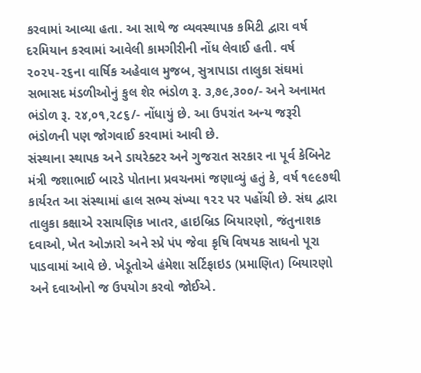કરવામાં આવ્યા હતા. આ સાથે જ વ્યવસ્થાપક કમિટી દ્વારા વર્ષ દરમિયાન કરવામાં આવેલી કામગીરીની નોંધ લેવાઈ હતી. વર્ષ ૨૦૨૫-૨૬ના વાર્ષિક અહેવાલ મુજબ, સુત્રાપાડા તાલુકા સંઘમાં સભાસદ મંડળીઓનું કુલ શેર ભંડોળ રૂ. ૩,૭૯,૩૦૦/- અને અનામત ભંડોળ રૂ. ૨૪,૦૧,૨૮૬/- નોંધાયું છે. આ ઉપરાંત અન્ય જરૂરી ભંડોળની પણ જોગવાઈ કરવામાં આવી છે.
સંસ્થાના સ્થાપક અને ડાયરેક્ટર અને ગુજરાત સરકાર ના પૂર્વ કેબિનેટ મંત્રી જશાભાઈ બારડે પોતાના પ્રવચનમાં જણાવ્યું હતું કે, વર્ષ ૧૯૯૭થી કાર્યરત આ સંસ્થામાં હાલ સભ્ય સંખ્યા ૧૨૨ પર પહોંચી છે. સંઘ દ્વારા તાલુકા કક્ષાએ રસાયણિક ખાતર, હાઇબ્રિડ બિયારણો, જંતુનાશક દવાઓ, ખેત ઓઝારો અને સ્પ્રે પંપ જેવા કૃષિ વિષયક સાધનો પૂરા પાડવામાં આવે છે. ખેડૂતોએ હંમેશા સર્ટિફાઇડ (પ્રમાણિત) બિયારણો અને દવાઓનો જ ઉપયોગ કરવો જોઈએ.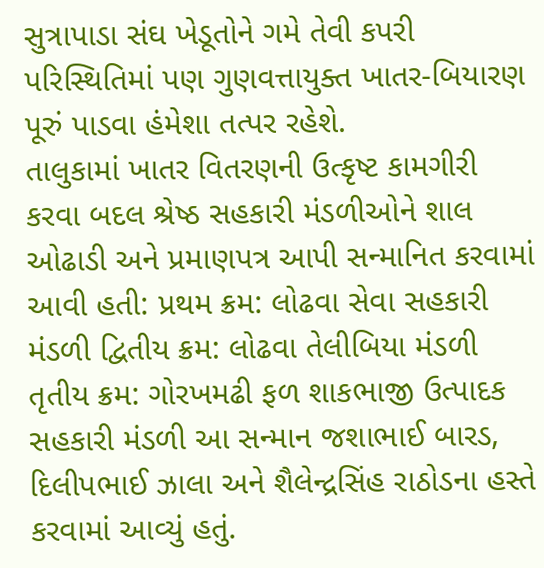સુત્રાપાડા સંઘ ખેડૂતોને ગમે તેવી કપરી પરિસ્થિતિમાં પણ ગુણવત્તાયુક્ત ખાતર-બિયારણ પૂરું પાડવા હંમેશા તત્પર રહેશે.
તાલુકામાં ખાતર વિતરણની ઉત્કૃષ્ટ કામગીરી કરવા બદલ શ્રેષ્ઠ સહકારી મંડળીઓને શાલ ઓઢાડી અને પ્રમાણપત્ર આપી સન્માનિત કરવામાં આવી હતી: પ્રથમ ક્રમ: લોઢવા સેવા સહકારી મંડળી દ્વિતીય ક્રમ: લોઢવા તેલીબિયા મંડળી તૃતીય ક્રમ: ગોરખમઢી ફળ શાકભાજી ઉત્પાદક સહકારી મંડળી આ સન્માન જશાભાઈ બારડ, દિલીપભાઈ ઝાલા અને શૈલેન્દ્રસિંહ રાઠોડના હસ્તે કરવામાં આવ્યું હતું.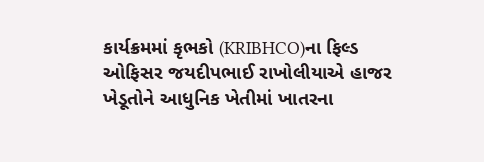કાર્યક્રમમાં કૃભકો (KRIBHCO)ના ફિલ્ડ ઓફિસર જયદીપભાઈ રાખોલીયાએ હાજર ખેડૂતોને આધુનિક ખેતીમાં ખાતરના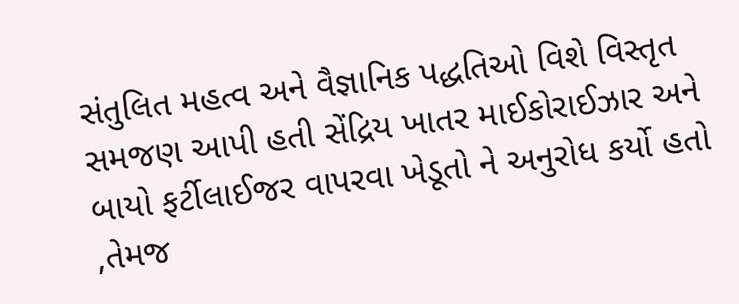સંતુલિત મહત્વ અને વૈજ્ઞાનિક પદ્ધતિઓ વિશે વિસ્તૃત સમજણ આપી હતી સેંદ્રિય ખાતર માઈકોરાઈઝાર અને બાયો ફર્ટીલાઈજર વાપરવા ખેડૂતો ને અનુરોધ કર્યો હતો ,તેમજ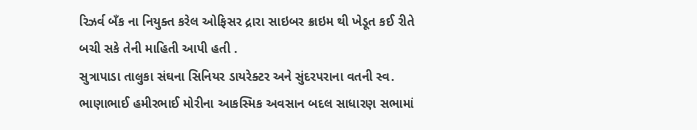રિઝર્વ બઁક ના નિયુક્ત કરેલ ઓફિસર દ્રારા સાઇબર ક્રાઇમ થી ખેડૂત કઈ રીતે બચી સકે તેની માહિતી આપી હતી .
સુત્રાપાડા તાલુકા સંઘના સિનિયર ડાયરેક્ટર અને સુંદરપરાના વતની સ્વ. ભાણાભાઈ હમીરભાઈ મોરીના આકસ્મિક અવસાન બદલ સાધારણ સભામાં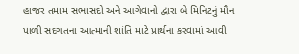હાજર તમામ સભાસદો અને આગેવાનો દ્વારા બે મિનિટનું મૌન પાળી સદગતના આત્માની શાંતિ માટે પ્રાર્થના કરવામાં આવી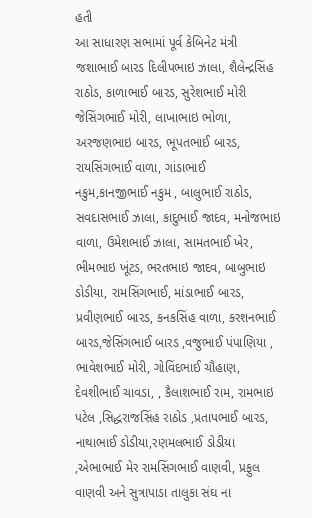હતી
આ સાધારણ સભામાં પૂર્વ કેબિનેટ મંત્રી જશાભાઈ બારડ દિલીપભાઇ ઝાલા, શૈલેન્દ્રસિંહ રાઠોડ, કાળાભાઈ બારડ, સુરેશભાઈ મોરી જેસિંગભાઈ મોરી, લાખાભાઇ ભોળા, અરજણભાઇ બારડ, ભૂપતભાઈ બારડ, રાયસિંગભાઈ વાળા, ગાંડાભાઈ નકુમ,કાનજીભાઈ નકુમ , બાલુભાઈ રાઠોડ, સવદાસભાઈ ઝાલા, કાદુભાઈ જાદવ, મનોજભાઇ વાળા, ઉમેશભાઈ ઝાલા, સામતભાઈ ખેર, ભીમભાઇ ખૂંટડ, ભરતભાઇ જાદવ, બાબુભાઇ ડોડીયા, રામસિંગભાઈ, માંડાભાઈ બારડ, પ્રવીણભાઈ બારડ, કનકસિંહ વાળા, કરશનભાઈ બારડ,જેસિંગભાઈ બારડ ,વજુભાઈ પંપાણિયા , ભાવેશભાઈ મોરી, ગોવિંદભાઈ ચૌહાણ, દેવશીભાઈ ચાવડા, , કૈલાશભાઈ રામ, રામભાઇ પટેલ ,સિદ્ધરાજસિંહ રાઠોડ ,પ્રતાપભાઈ બારડ, નાથાભાઈ ડોડીયા,રણમલભાઈ ડોડીયા ,એભાભાઈ મેર રામસિંગભાઈ વાણવી, પ્રફુલ વાણવી અને સુત્રાપાડા તાલુકા સંઘ ના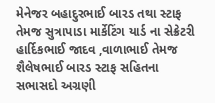મેનેજર બહાદુરભાઈ બારડ તથા સ્ટાફ તેમજ સુત્રાપાડા માર્કેટિંગ યાર્ડ ના સેક્રેટરી હાર્દિકભાઈ જાદવ ,વાળાભાઈ તેમજ શૈલેષભાઈ બારડ સ્ટાફ સહિતના સભાસદો અગ્રણી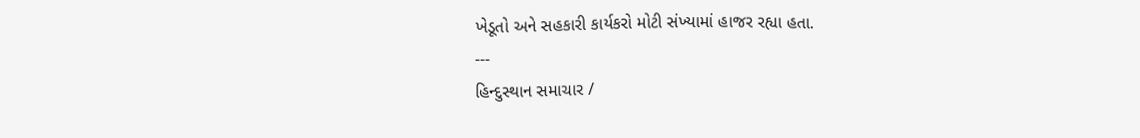ખેડૂતો અને સહકારી કાર્યકરો મોટી સંખ્યામાં હાજર રહ્યા હતા.
---
હિન્દુસ્થાન સમાચાર /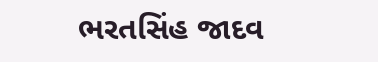ભરતસિંહ જાદવ